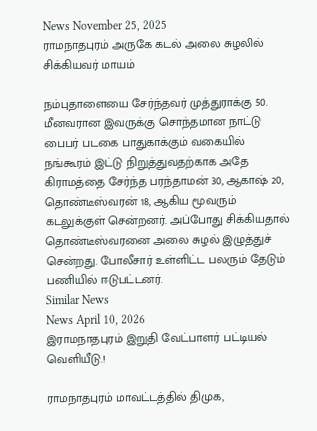News November 25, 2025
ராமநாதபுரம் அருகே கடல் அலை சுழலில் சிக்கியவர் மாயம்

நம்புதாளையை சேர்ந்தவர் முத்துராக்கு 50. மீனவரான இவருக்கு சொந்தமான நாட்டு பைபர் படகை பாதுகாக்கும் வகையில் நங்கூரம் இட்டு நிறுத்துவதற்காக அதே கிராமத்தை சேர்ந்த பரந்தாமன் 30, ஆகாஷ் 20, தொண்டீஸ்வரன் 18, ஆகிய மூவரும் கடலுக்குள் சென்றனர். அப்போது சிக்கியதால் தொண்டீஸ்வரனை அலை சுழல் இழுத்துச் சென்றது. போலீசார் உள்ளிட்ட பலரும் தேடும் பணியில் ஈடுபட்டனர்.
Similar News
News April 10, 2026
இராமநாதபுரம் இறுதி வேட்பாளர் பட்டியல் வெளியீடு.!

ராமநாதபுரம் மாவட்டத்தில் திமுக,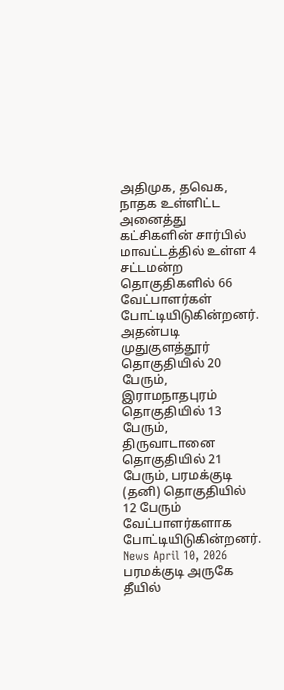அதிமுக, தவெக, நாதக உள்ளிட்ட அனைத்து கட்சிகளின் சார்பில் மாவட்டத்தில் உள்ள 4 சட்டமன்ற தொகுதிகளில் 66 வேட்பாளர்கள் போட்டியிடுகின்றனர். அதன்படி முதுகுளத்தூர் தொகுதியில் 20 பேரும், இராமநாதபுரம் தொகுதியில் 13 பேரும், திருவாடானை தொகுதியில் 21 பேரும், பரமக்குடி (தனி) தொகுதியில் 12 பேரும் வேட்பாளர்களாக போட்டியிடுகின்றனர்.
News April 10, 2026
பரமக்குடி அருகே தீயில்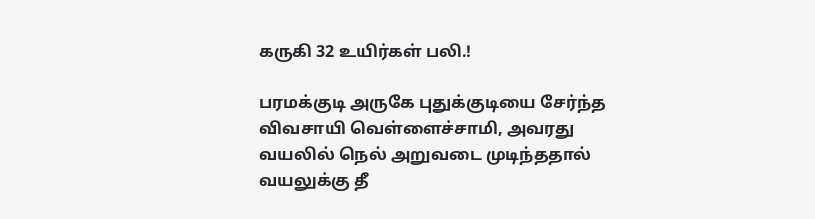கருகி 32 உயிர்கள் பலி.!

பரமக்குடி அருகே புதுக்குடியை சேர்ந்த விவசாயி வெள்ளைச்சாமி, அவரது வயலில் நெல் அறுவடை முடிந்ததால் வயலுக்கு தீ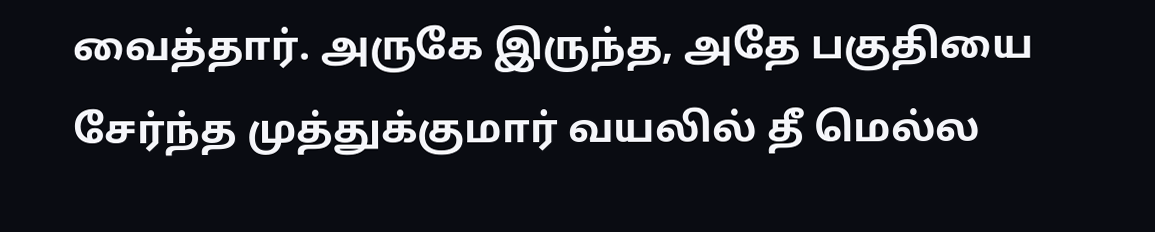வைத்தார். அருகே இருந்த, அதே பகுதியை சேர்ந்த முத்துக்குமார் வயலில் தீ மெல்ல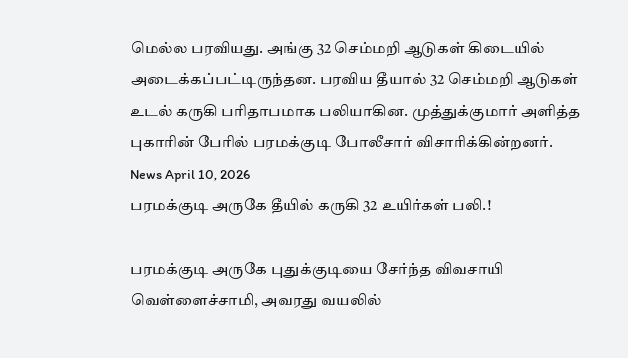மெல்ல பரவியது. அங்கு 32 செம்மறி ஆடுகள் கிடையில் அடைக்கப்பட்டிருந்தன. பரவிய தீயால் 32 செம்மறி ஆடுகள் உடல் கருகி பரிதாபமாக பலியாகின. முத்துக்குமார் அளித்த புகாரின் பேரில் பரமக்குடி போலீசார் விசாரிக்கின்றனர்.
News April 10, 2026
பரமக்குடி அருகே தீயில் கருகி 32 உயிர்கள் பலி.!

பரமக்குடி அருகே புதுக்குடியை சேர்ந்த விவசாயி வெள்ளைச்சாமி, அவரது வயலில்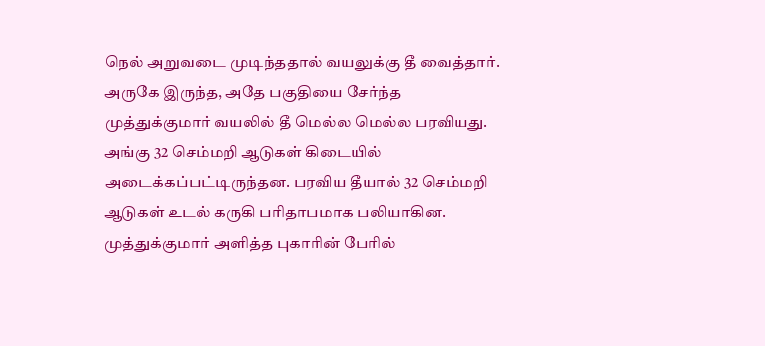நெல் அறுவடை முடிந்ததால் வயலுக்கு தீ வைத்தார். அருகே இருந்த, அதே பகுதியை சேர்ந்த முத்துக்குமார் வயலில் தீ மெல்ல மெல்ல பரவியது. அங்கு 32 செம்மறி ஆடுகள் கிடையில் அடைக்கப்பட்டிருந்தன. பரவிய தீயால் 32 செம்மறி ஆடுகள் உடல் கருகி பரிதாபமாக பலியாகின. முத்துக்குமார் அளித்த புகாரின் பேரில்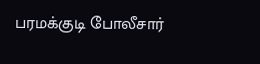பரமக்குடி போலீசார்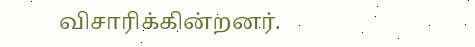விசாரிக்கின்றனர்.